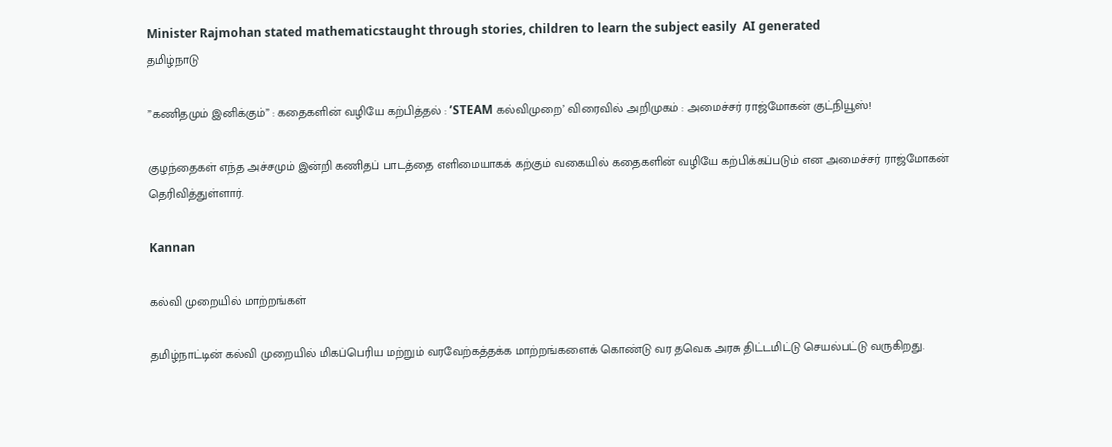Minister Rajmohan stated mathematicstaught through stories, children to learn the subject easily  AI generated
தமிழ்நாடு

”கணிதமும் இனிக்கும்” : கதைகளின் வழியே கற்பித்தல் : ’STEAM கல்விமுறை’ விரைவில் அறிமுகம் : அமைச்சர் ராஜ்மோகன் குட்நியூஸ்!

குழந்தைகள் எந்த அச்சமும் இன்றி கணிதப் பாடத்தை எளிமையாகக் கற்கும் வகையில் கதைகளின் வழியே கற்பிக்கப்படும் என அமைச்சர் ராஜ்மோகன் தெரிவித்துள்ளார்.

Kannan

கல்வி முறையில் மாற்றங்கள்

தமிழ்நாட்டின் கல்வி முறையில் மிகப்பெரிய மற்றும் வரவேற்கத்தக்க மாற்றங்களைக் கொண்டு வர தவெக அரசு திட்டமிட்டு செயல்பட்டு வருகிறது.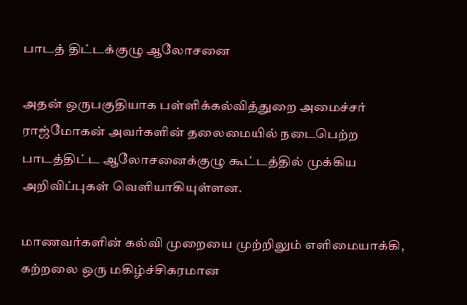பாடத் திட்டக்குழு ஆலோசனை

அதன் ஒருபகுதியாக பள்ளிக்கல்வித்துறை அமைச்சர் ராஜ்மோகன் அவர்களின் தலைமையில் நடைபெற்ற பாடத்திட்ட ஆலோசனைக்குழு கூட்டத்தில் முக்கிய அறிவிப்புகள் வெளியாகியுள்ளன.

மாணவர்களின் கல்வி முறையை முற்றிலும் எளிமையாக்கி, கற்றலை ஒரு மகிழ்ச்சிகரமான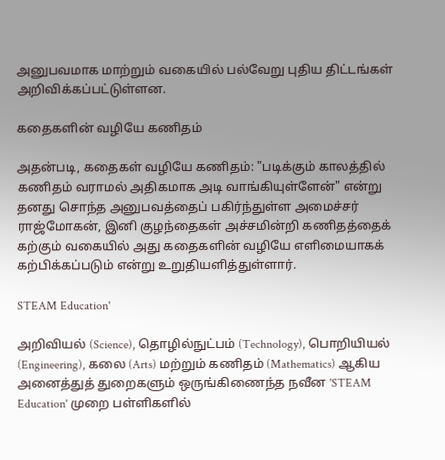அனுபவமாக மாற்றும் வகையில் பல்வேறு புதிய திட்டங்கள் அறிவிக்கப்பட்டுள்ளன.

கதைகளின் வழியே கணிதம்

அதன்படி, கதைகள் வழியே கணிதம்: "படிக்கும் காலத்தில் கணிதம் வராமல் அதிகமாக அடி வாங்கியுள்ளேன்" என்று தனது சொந்த அனுபவத்தைப் பகிர்ந்துள்ள அமைச்சர் ராஜ்மோகன், இனி குழந்தைகள் அச்சமின்றி கணிதத்தைக் கற்கும் வகையில் அது கதைகளின் வழியே எளிமையாகக் கற்பிக்கப்படும் என்று உறுதியளித்துள்ளார்.

STEAM Education'

அறிவியல் (Science), தொழில்நுட்பம் (Technology), பொறியியல் (Engineering), கலை (Arts) மற்றும் கணிதம் (Mathematics) ஆகிய அனைத்துத் துறைகளும் ஒருங்கிணைந்த நவீன 'STEAM Education' முறை பள்ளிகளில்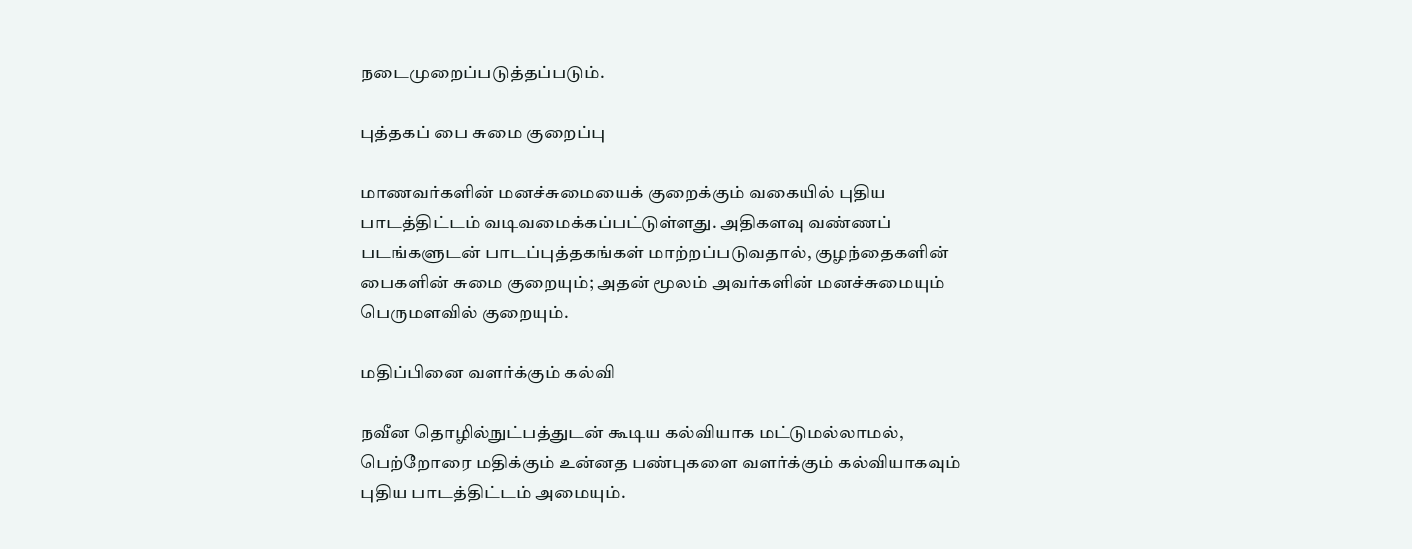நடைமுறைப்படுத்தப்படும்.

புத்தகப் பை சுமை குறைப்பு

மாணவர்களின் மனச்சுமையைக் குறைக்கும் வகையில் புதிய பாடத்திட்டம் வடிவமைக்கப்பட்டுள்ளது. அதிகளவு வண்ணப் படங்களுடன் பாடப்புத்தகங்கள் மாற்றப்படுவதால், குழந்தைகளின் பைகளின் சுமை குறையும்; அதன் மூலம் அவர்களின் மனச்சுமையும் பெருமளவில் குறையும்.

மதிப்பினை வளர்க்கும் கல்வி

நவீன தொழில்நுட்பத்துடன் கூடிய கல்வியாக மட்டுமல்லாமல், பெற்றோரை மதிக்கும் உன்னத பண்புகளை வளர்க்கும் கல்வியாகவும் புதிய பாடத்திட்டம் அமையும்.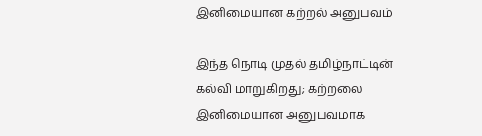இனிமையான கற்றல் அனுபவம்

இந்த நொடி முதல் தமிழ்நாட்டின் கல்வி மாறுகிறது; கற்றலை இனிமையான அனுபவமாக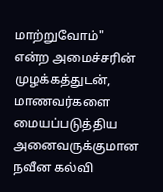மாற்றுவோம்" என்ற அமைச்சரின் முழக்கத்துடன், மாணவர்களை மையப்படுத்திய அனைவருக்குமான நவீன கல்வி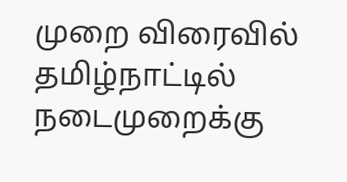முறை விரைவில் தமிழ்நாட்டில் நடைமுறைக்கு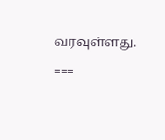வரவுள்ளது.

===